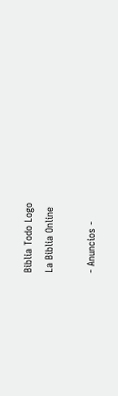Biblia Todo Logo
La Biblia Online

- Anuncios -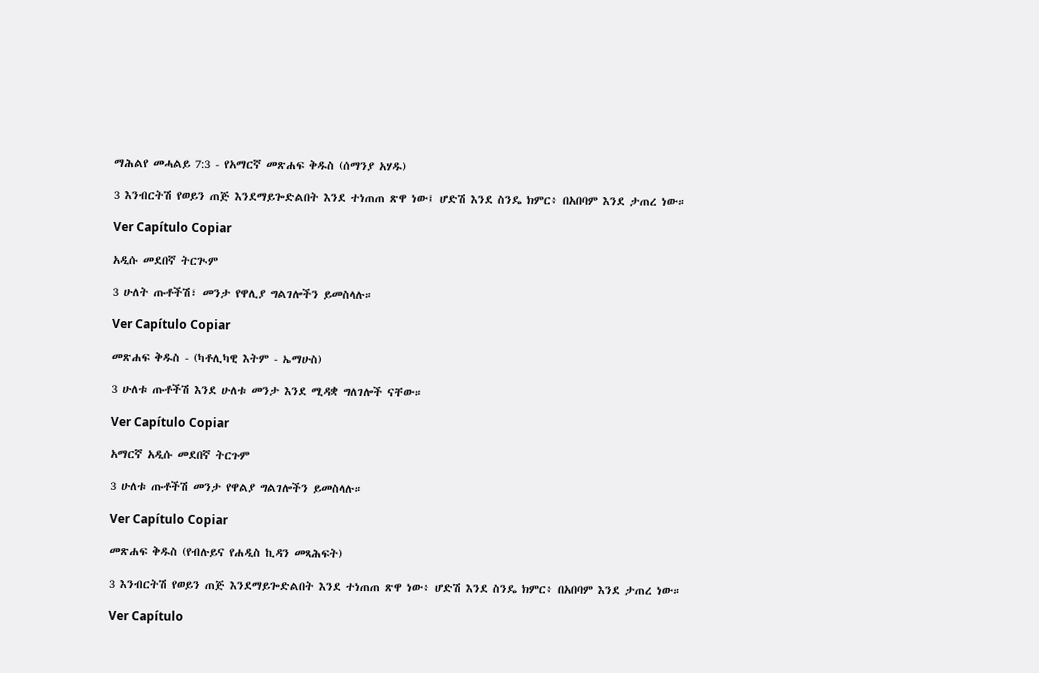ማሕልየ መሓልይ 7:3 - የአማርኛ መጽሐፍ ቅዱስ (ሰማንያ አሃዱ)

3 እንብርትሽ የወይን ጠጅ እንደማይጐድልበት እንደ ተነጠጠ ጽዋ ነው፤ ሆድሽ እንደ ስንዴ ክምር፥ በአበባም እንደ ታጠረ ነው።

Ver Capítulo Copiar

አዲሱ መደበኛ ትርጒም

3 ሁለት ጡቶችሽ፣ መንታ የዋሊያ ግልገሎችን ይመስላሉ።

Ver Capítulo Copiar

መጽሐፍ ቅዱስ - (ካቶሊካዊ እትም - ኤማሁስ)

3 ሁለቱ ጡቶችሽ እንደ ሁለቱ መንታ እንደ ሚዳቋ ግለገሎች ናቸው።

Ver Capítulo Copiar

አማርኛ አዲሱ መደበኛ ትርጉም

3 ሁለቱ ጡቶችሽ መንታ የዋልያ ግልገሎችን ይመስላሉ።

Ver Capítulo Copiar

መጽሐፍ ቅዱስ (የብሉይና የሐዲስ ኪዳን መጻሕፍት)

3 እንብርትሽ የወይን ጠጅ እንደማይጐድልበት እንደ ተነጠጠ ጽዋ ነው፥ ሆድሽ እንደ ስንዴ ክምር፥ በአበባም እንደ ታጠረ ነው።

Ver Capítulo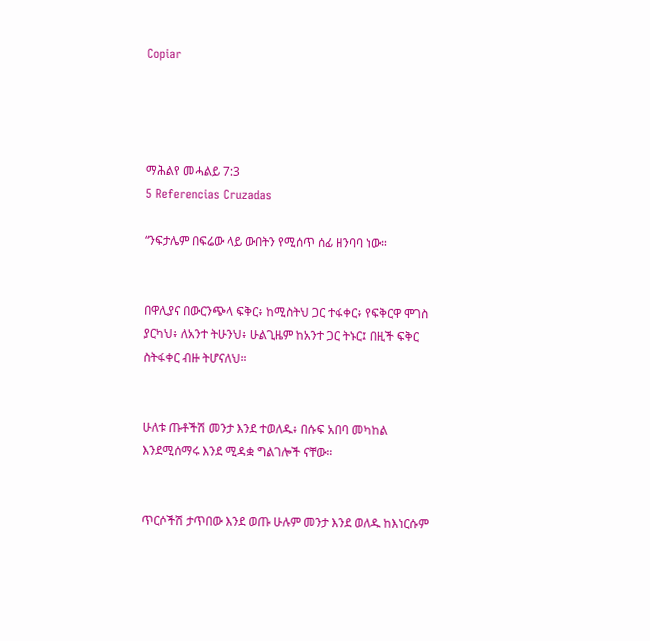Copiar




ማሕልየ መሓልይ 7:3
5 Referencias Cruzadas

“ንፍታሌም በፍሬው ላይ ውበትን የሚሰጥ ሰፊ ዘንባባ ነው።


በዋሊያና በውርንጭላ ፍቅር፥ ከሚስትህ ጋር ተፋቀር፥ የፍቅርዋ ሞገስ ያርካህ፥ ለአንተ ትሁንህ፥ ሁልጊዜም ከአንተ ጋር ትኑር፤ በዚች ፍቅር ስትፋቀር ብዙ ትሆናለህ።


ሁለቱ ጡቶችሽ መንታ እንደ ተወለዱ፥ በሱፍ አበባ መካከል እንደሚሰማሩ እንደ ሚዳቋ ግልገሎች ናቸው።


ጥርሶችሽ ታጥበው እንደ ወጡ ሁሉም መንታ እንደ ወለዱ ከእነርሱም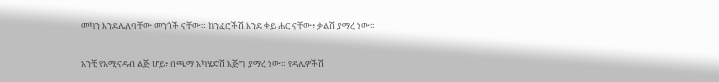መካን እንደሌለባቸው መንጎች ናቸው። ከንፈሮችሽ እንደ ቀይ ሐር ናቸው፥ ቃልሽ ያማረ ነው።


አንቺ የአሚናዳብ ልጅ ሆይ፥ በጫማ አካሄድሽ እጅግ ያማረ ነው። የዳሌዎችሽ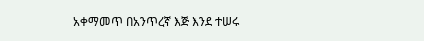አቀማመጥ በአንጥረኛ እጅ እንደ ተሠሩ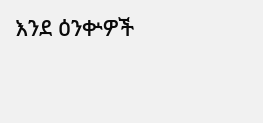እንደ ዕንቍዎች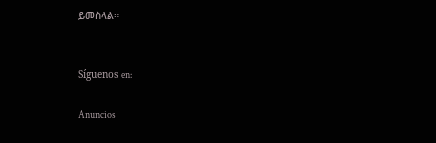ይመስላል።


Síguenos en:

Anuncios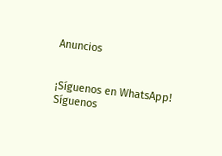Anuncios


¡Síguenos en WhatsApp! Síguenos